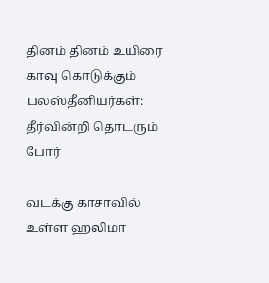தினம் தினம் உயிரை காவு கொடுக்கும் பலஸ்தீனியர்கள்: தீர்வின்றி தொடரும் போர்

வடக்கு காசாவில் உள்ள ஹலிமா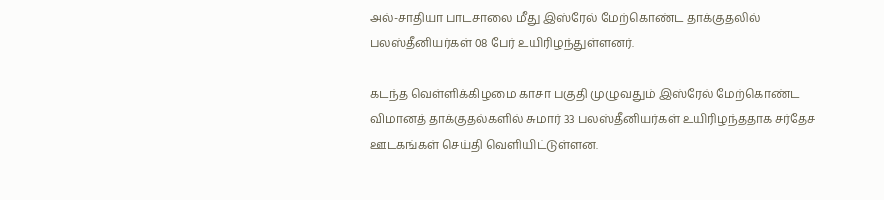அல்-சாதியா பாடசாலை மீது இஸ்ரேல் மேற்கொண்ட தாக்குதலில் பலஸ்தீனியர்கள் 08 பேர் உயிரிழந்துள்ளனர்.

கடந்த வெள்ளிக்கிழமை காசா பகுதி முழுவதும் இஸ்ரேல் மேற்கொண்ட விமானத் தாக்குதல்களில் சுமார் 33 பலஸ்தீனியர்கள் உயிரிழந்ததாக சர்தேச ஊடகங்கள் செய்தி வெளியிட்டுள்ளன.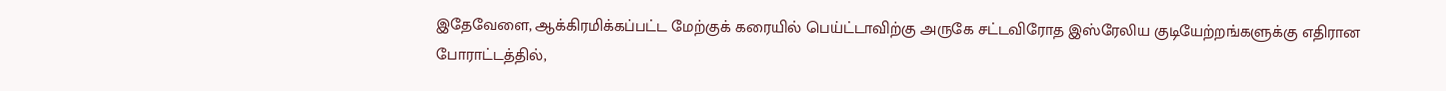இதேவேளை, ஆக்கிரமிக்கப்பட்ட மேற்குக் கரையில் பெய்ட்டாவிற்கு அருகே சட்டவிரோத இஸ்ரேலிய குடியேற்றங்களுக்கு எதிரான போராட்டத்தில்,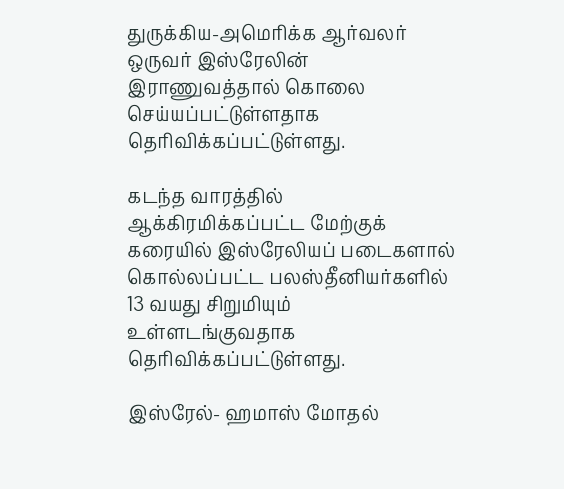துருக்கிய-அமெரிக்க ஆர்வலர் ஒருவர் இஸ்ரேலின் இராணுவத்தால் கொலை செய்யப்பட்டுள்ளதாக தெரிவிக்கப்பட்டுள்ளது.

கடந்த வாரத்தில் ஆக்கிரமிக்கப்பட்ட மேற்குக் கரையில் இஸ்ரேலியப் படைகளால் கொல்லப்பட்ட பலஸ்தீனியர்களில் 13 வயது சிறுமியும் உள்ளடங்குவதாக தெரிவிக்கப்பட்டுள்ளது.

இஸ்ரேல்- ஹமாஸ் மோதல்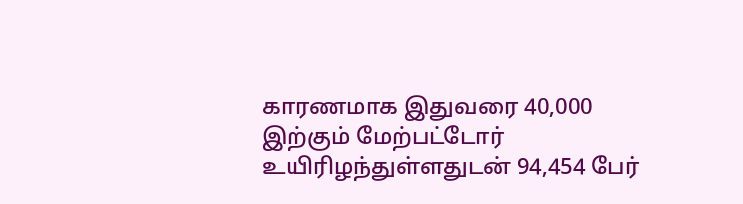காரணமாக இதுவரை 40,000 இற்கும் மேற்பட்டோர் உயிரிழந்துள்ளதுடன் 94,454 பேர்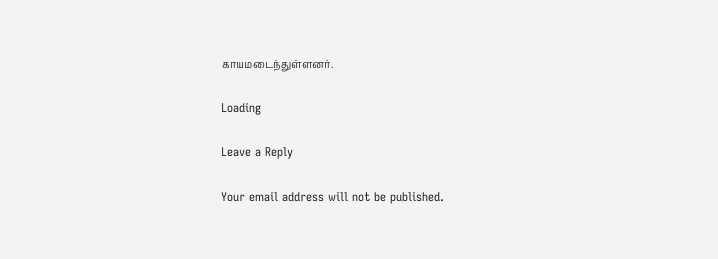காயமடைந்துள்ளனர்.

Loading

Leave a Reply

Your email address will not be published.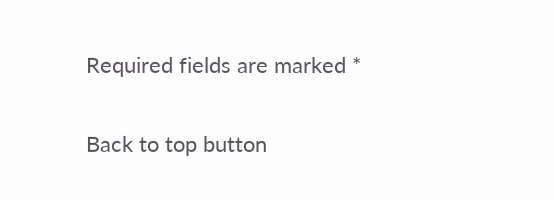Required fields are marked *

Back to top button